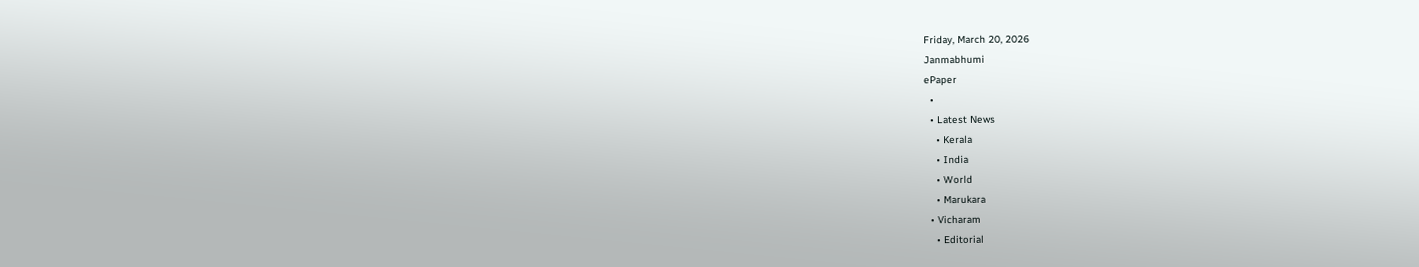Friday, March 20, 2026
Janmabhumi
ePaper
  •
  • Latest News
    • Kerala
    • India
    • World
    • Marukara
  • Vicharam
    • Editorial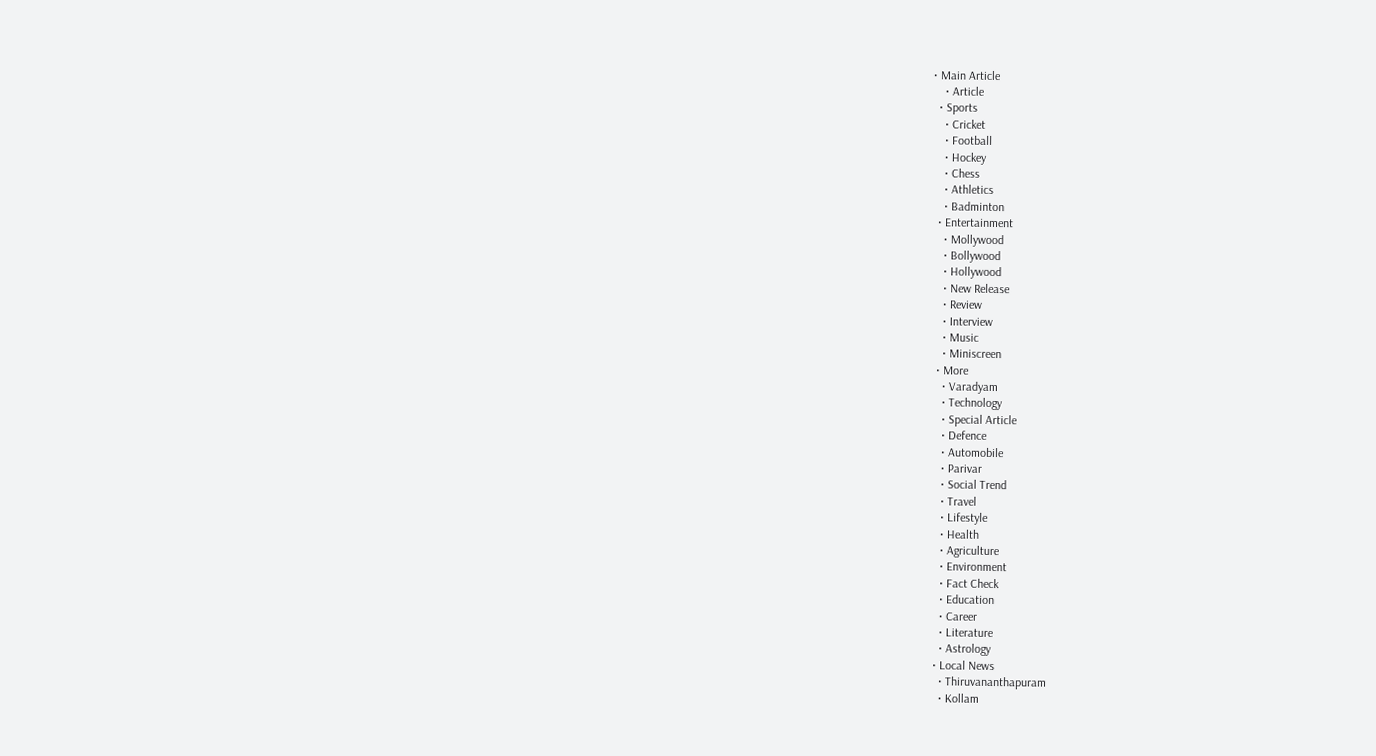• Main Article
    • Article
  • Sports
    • Cricket
    • Football
    • Hockey
    • Chess
    • Athletics
    • Badminton
  • Entertainment
    • Mollywood
    • Bollywood
    • Hollywood
    • New Release
    • Review
    • Interview
    • Music
    • Miniscreen
  • More
    • Varadyam
    • Technology
    • Special Article
    • Defence
    • Automobile
    • Parivar
    • Social Trend
    • Travel
    • Lifestyle
    • Health
    • Agriculture
    • Environment
    • Fact Check
    • Education
    • Career
    • Literature
    • Astrology
  • Local News
    • Thiruvananthapuram
    • Kollam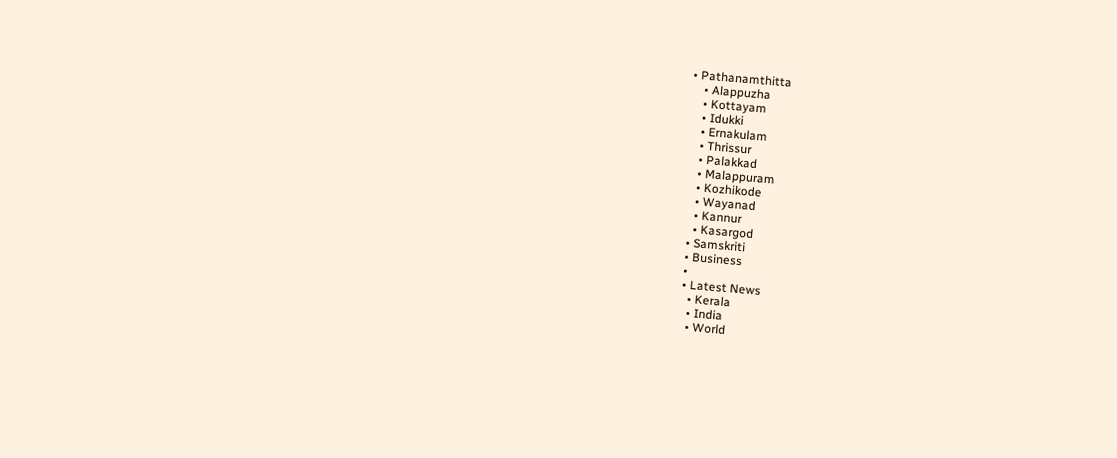• Pathanamthitta
    • Alappuzha
    • Kottayam
    • Idukki
    • Ernakulam
    • Thrissur
    • Palakkad
    • Malappuram
    • Kozhikode
    • Wayanad
    • Kannur
    • Kasargod
  • Samskriti
  • Business
  •
  • Latest News
    • Kerala
    • India
    • World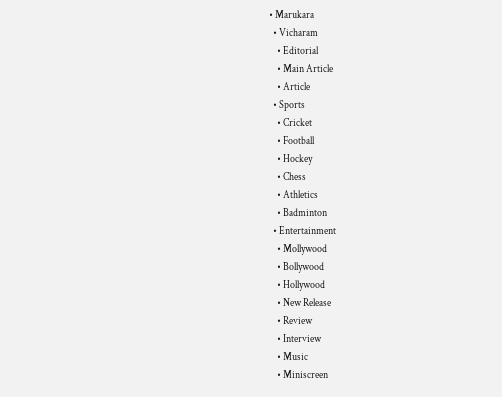• Marukara
  • Vicharam
    • Editorial
    • Main Article
    • Article
  • Sports
    • Cricket
    • Football
    • Hockey
    • Chess
    • Athletics
    • Badminton
  • Entertainment
    • Mollywood
    • Bollywood
    • Hollywood
    • New Release
    • Review
    • Interview
    • Music
    • Miniscreen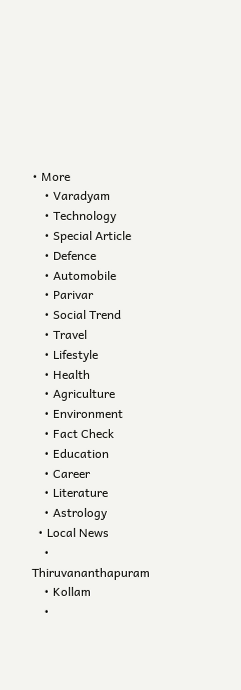• More
    • Varadyam
    • Technology
    • Special Article
    • Defence
    • Automobile
    • Parivar
    • Social Trend
    • Travel
    • Lifestyle
    • Health
    • Agriculture
    • Environment
    • Fact Check
    • Education
    • Career
    • Literature
    • Astrology
  • Local News
    • Thiruvananthapuram
    • Kollam
    •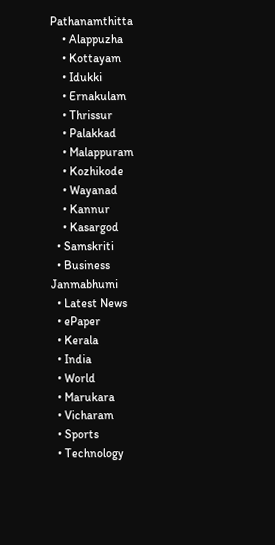Pathanamthitta
    • Alappuzha
    • Kottayam
    • Idukki
    • Ernakulam
    • Thrissur
    • Palakkad
    • Malappuram
    • Kozhikode
    • Wayanad
    • Kannur
    • Kasargod
  • Samskriti
  • Business
Janmabhumi
  • Latest News
  • ePaper
  • Kerala
  • India
  • World
  • Marukara
  • Vicharam
  • Sports
  • Technology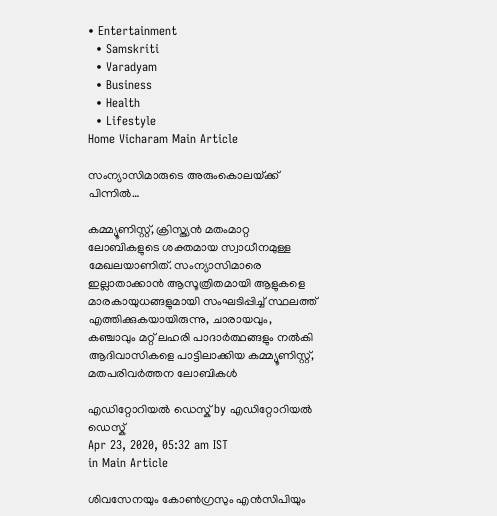• Entertainment
  • Samskriti
  • Varadyam
  • Business
  • Health
  • Lifestyle
Home Vicharam Main Article

സംന്യാസിമാരുടെ അരുംകൊലയ്‌ക്ക് പിന്നില്‍…

കമ്മ്യൂണിസ്റ്റ്, ക്രിസ്ത്യന്‍ മതംമാറ്റ ലോബികളുടെ ശക്തമായ സ്വാധീനമുള്ള മേഖലയാണിത്. സംന്യാസിമാരെ ഇല്ലാതാക്കാന്‍ ആസൂത്രിതമായി ആളുകളെ മാരകായുധങ്ങളുമായി സംഘടിപ്പിച്ച് സ്ഥലത്ത് എത്തിക്കുകയായിരുന്നു, ചാരായവും, കഞ്ചാവും മറ്റ് ലഹരി പാദാര്‍ത്ഥങ്ങളും നല്‍കി ആദിവാസികളെ പാട്ടിലാക്കിയ കമ്മ്യൂണിസ്റ്റ്, മതപരിവര്‍ത്തന ലോബികള്‍

എഡിറ്റോറിയൽ ഡെസ്ക് by എഡിറ്റോറിയൽ ഡെസ്ക്
Apr 23, 2020, 05:32 am IST
in Main Article

ശിവസേനയും കോണ്‍ഗ്രസും എന്‍സിപിയും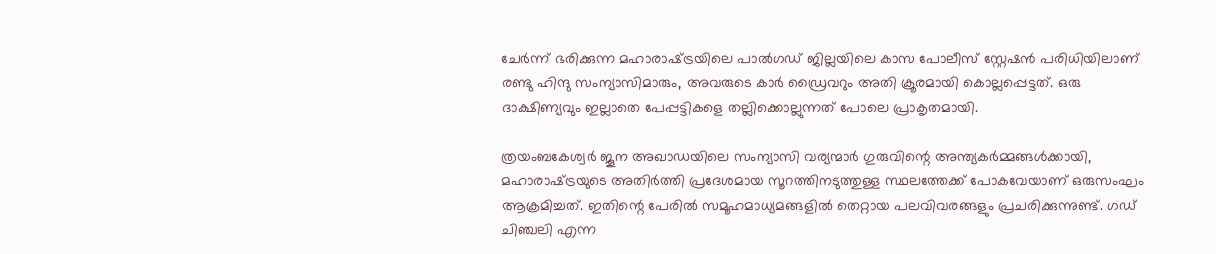ചേര്‍ന്ന് ഭരിക്കുന്ന മഹാരാഷ്‌ട്രയിലെ പാല്‍ഗഡ് ജില്ലയിലെ കാസ പോലീസ് സ്റ്റേഷന്‍ പരിധിയിലാണ് രണ്ടു ഹിന്ദു സംന്യാസിമാരും, അവരുടെ കാര്‍ ഡ്രൈവറും അതി ക്രൂരമായി കൊല്ലപ്പെട്ടത്. ഒരു ദാക്ഷിണ്യവും ഇല്ലാതെ പേപ്പട്ടികളെ തല്ലിക്കൊല്ലുന്നത് പോലെ പ്രാകൃതമായി.

ത്രയംബകേശ്വര്‍ ജൂന അഖാഡയിലെ സംന്യാസി വര്യന്മാര്‍ ഗുരുവിന്റെ അന്ത്യകര്‍മ്മങ്ങള്‍ക്കായി, മഹാരാഷ്‌ട്രയുടെ അതിര്‍ത്തി പ്രദേശമായ സൂറത്തിനടുത്തുള്ള സ്ഥലത്തേക്ക് പോകവേയാണ് ഒരുസംഘം ആക്രമിച്ചത്. ഇതിന്റെ പേരില്‍ സമൂഹമാധ്യമങ്ങളില്‍ തെറ്റായ പലവിവരങ്ങളും പ്രചരിക്കുന്നുണ്ട്. ഗഡ് ചിഞ്ചലി എന്ന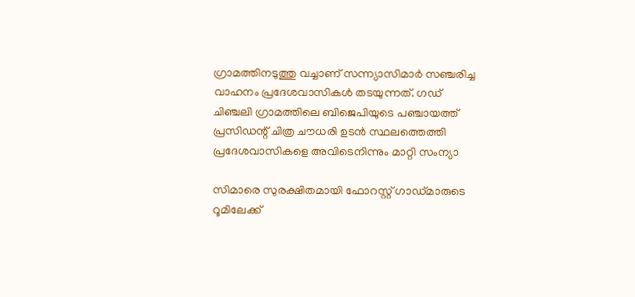ഗ്രാമത്തിനടുത്തു വച്ചാണ് സന്ന്യാസിമാര്‍ സഞ്ചരിച്ച വാഹനം പ്രദേശവാസികള്‍ തടയുന്നത്. ഗഡ് ചിഞ്ചലി ഗ്രാമത്തിലെ ബിജെപിയുടെ പഞ്ചായത്ത് പ്രസിഡന്റ് ചിത്ര ചൗധരി ഉടന്‍ സ്ഥലത്തെത്തി പ്രദേശവാസികളെ അവിടെനിന്നും മാറ്റി സംന്യാ

സിമാരെ സുരക്ഷിതമായി ഫോറസ്റ്റ് ഗാഡ്മാരുടെ റൂമിലേക്ക്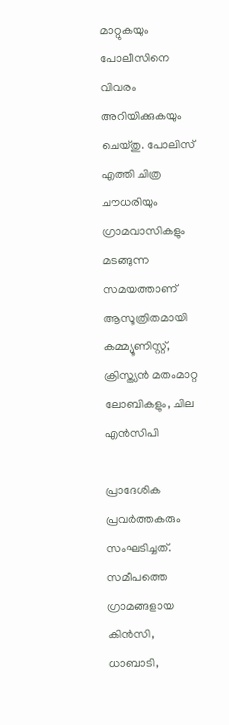മാറ്റുകയും പോലീസിനെ വിവരം അറിയിക്കുകയും ചെയ്തു. പോലിസ് എത്തി ചിത്ര ചൗധരിയും ഗ്രാമവാസികളും മടങ്ങുന്ന സമയത്താണ് ആസൂത്രിതമായി കമ്മ്യൂണിസ്റ്റ്, ക്രിസ്ത്യന്‍ മതംമാറ്റ ലോബികളും, ചില എന്‍സിപി

പ്രാദേശിക പ്രവര്‍ത്തകരും സംഘടിച്ചത്. സമീപത്തെ ഗ്രാമങ്ങളായ കിന്‍സി, ധാബാടി,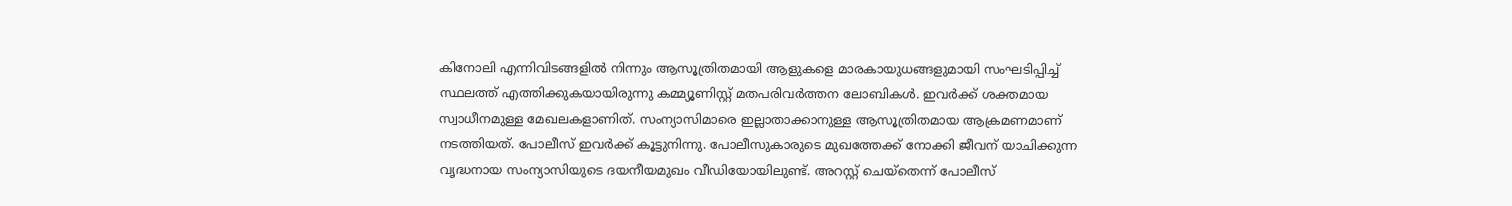കിനോലി എന്നിവിടങ്ങളില്‍ നിന്നും ആസൂത്രിതമായി ആളുകളെ മാരകായുധങ്ങളുമായി സംഘടിപ്പിച്ച് സ്ഥലത്ത് എത്തിക്കുകയായിരുന്നു കമ്മ്യൂണിസ്റ്റ് മതപരിവര്‍ത്തന ലോബികള്‍. ഇവര്‍ക്ക് ശക്തമായ സ്വാധീനമുള്ള മേഖലകളാണിത്. സംന്യാസിമാരെ ഇല്ലാതാക്കാനുള്ള ആസൂത്രിതമായ ആക്രമണമാണ് നടത്തിയത്. പോലീസ് ഇവര്‍ക്ക് കൂട്ടുനിന്നു. പോലീസുകാരുടെ മുഖത്തേക്ക് നോക്കി ജീവന് യാചിക്കുന്ന വൃദ്ധനായ സംന്യാസിയുടെ ദയനീയമുഖം വീഡിയോയിലുണ്ട്. അറസ്റ്റ് ചെയ്തെന്ന് പോലീസ്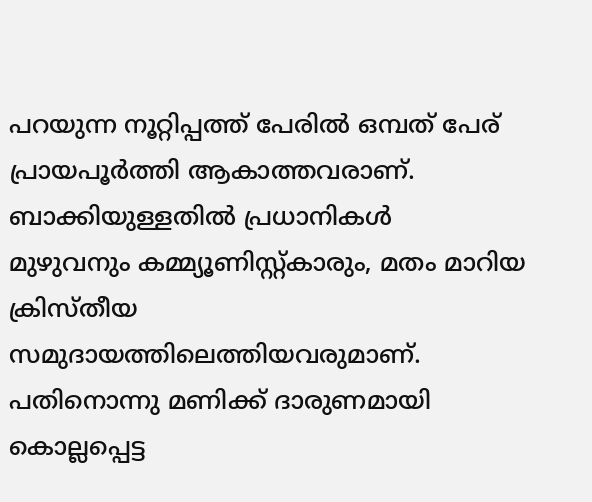പറയുന്ന നൂറ്റിപ്പത്ത് പേരില്‍ ഒമ്പത് പേര് പ്രായപൂര്‍ത്തി ആകാത്തവരാണ്. ബാക്കിയുള്ളതില്‍ പ്രധാനികള്‍   മുഴുവനും കമ്മ്യൂണിസ്റ്റ്കാരും, മതം മാറിയ ക്രിസ്തീയ സമുദായത്തിലെത്തിയവരുമാണ്. പതിനൊന്നു മണിക്ക് ദാരുണമായി കൊല്ലപ്പെട്ട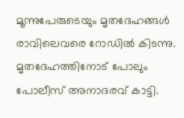മൂന്നുപേരുടെയും മൃതദേഹങ്ങള്‍ രാവിലെവരെ റോഡില്‍ കിടന്നു. മൃതദേഹത്തിനോട് പോലും പോലീസ് അനാദരവ് കാട്ടി.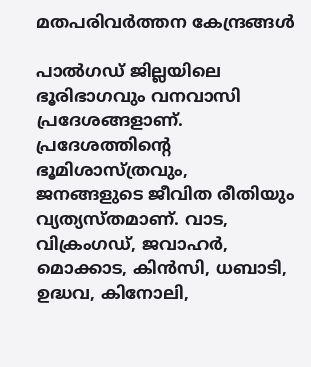മതപരിവര്‍ത്തന കേന്ദ്രങ്ങള്‍

പാല്‍ഗഡ് ജില്ലയിലെ ഭൂരിഭാഗവും വനവാസി പ്രദേശങ്ങളാണ്. പ്രദേശത്തിന്റെ ഭൂമിശാസ്ത്രവും, ജനങ്ങളുടെ ജീവിത രീതിയും വ്യത്യസ്തമാണ്. വാട, വിക്രംഗഡ്, ജവാഹര്‍, മൊക്കാട, കിന്‍സി, ധബാടി, ഉദ്ധവ, കിനോലി,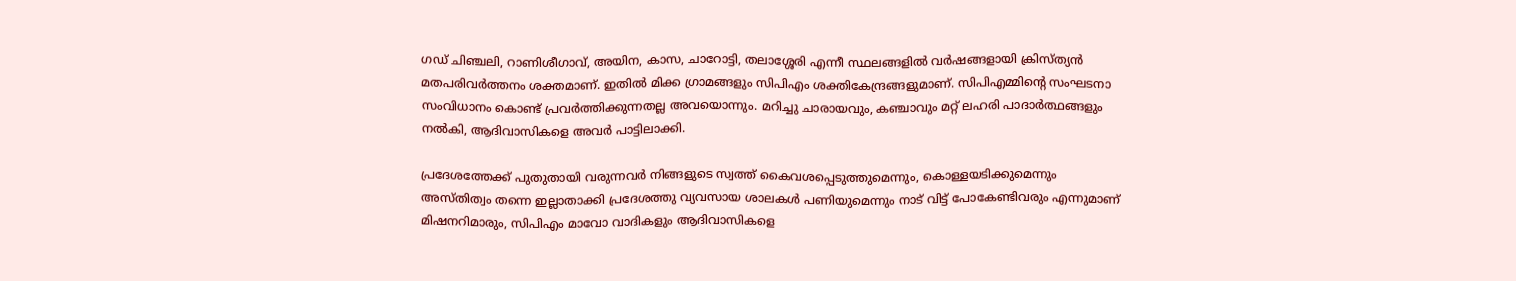ഗഡ് ചിഞ്ചലി, റാണിശീഗാവ്, അയിന, കാസ, ചാറോട്ടി, തലാശ്ശേരി എന്നീ സ്ഥലങ്ങളില്‍ വര്‍ഷങ്ങളായി ക്രിസ്ത്യന്‍ മതപരിവര്‍ത്തനം ശക്തമാണ്. ഇതില്‍ മിക്ക ഗ്രാമങ്ങളും സിപിഎം ശക്തികേന്ദ്രങ്ങളുമാണ്. സിപിഎമ്മിന്റെ സംഘടനാ സംവിധാനം കൊണ്ട് പ്രവര്‍ത്തിക്കുന്നതല്ല അവയൊന്നും. മറിച്ചു ചാരായവും, കഞ്ചാവും മറ്റ് ലഹരി പാദാര്‍ത്ഥങ്ങളും നല്‍കി, ആദിവാസികളെ അവര്‍ പാട്ടിലാക്കി.

പ്രദേശത്തേക്ക് പുതുതായി വരുന്നവര്‍ നിങ്ങളുടെ സ്വത്ത് കൈവശപ്പെടുത്തുമെന്നും, കൊള്ളയടിക്കുമെന്നും അസ്തിത്വം തന്നെ ഇല്ലാതാക്കി പ്രദേശത്തു വ്യവസായ ശാലകള്‍ പണിയുമെന്നും നാട് വിട്ട് പോകേണ്ടിവരും എന്നുമാണ് മിഷനറിമാരും, സിപിഎം മാവോ വാദികളും ആദിവാസികളെ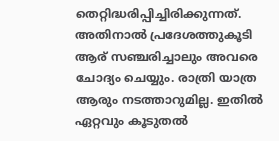തെറ്റിദ്ധരിപ്പിച്ചിരിക്കുന്നത്. അതിനാല്‍ പ്രദേശത്തുകൂടി ആര് സഞ്ചരിച്ചാലും അവരെ ചോദ്യം ചെയ്യും. രാത്രി യാത്ര ആരും നടത്താറുമില്ല. ഇതില്‍ ഏറ്റവും കൂടുതല്‍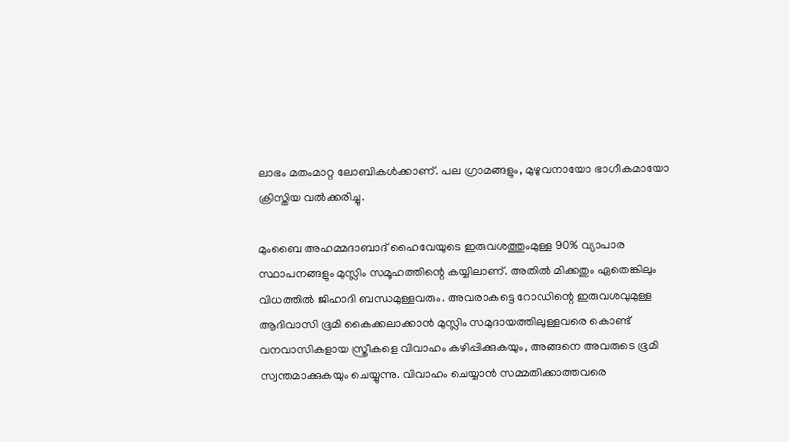ലാഭം മതംമാറ്റ ലോബികള്‍ക്കാണ്. പല ഗ്രാമങ്ങളും, മുഴുവനായോ ഭാഗീകമായോ ക്രിസ്തിയ വല്‍ക്കരിച്ചു.

മുംബൈ അഹമ്മദാബാദ് ഹൈവേയുടെ ഇരുവശത്തുംമുള്ള 90% വ്യാപാര സ്ഥാപനങ്ങളും മുസ്ലിം സമൂഹത്തിന്റെ കയ്യിലാണ്. അതില്‍ മിക്കതും ഏതെങ്കിലും വിധത്തില്‍ ജിഹാദി ബന്ധമുള്ളവരും. അവരാകട്ടെ റോഡിന്റെ ഇരുവശവുമുള്ള ആദിവാസി ഭൂമി കൈക്കലാക്കാന്‍ മുസ്ലിം സമുദായത്തിലുള്ളവരെ കൊണ്ട് വനവാസികളായ സ്ത്രീകളെ വിവാഹം കഴിപ്പിക്കുകയും, അങ്ങനെ അവരുടെ ഭൂമി സ്വന്തമാക്കുകയും ചെയ്യുന്നു. വിവാഹം ചെയ്യാന്‍ സമ്മതിക്കാത്തവരെ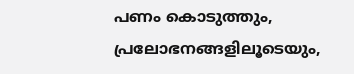പണം കൊടുത്തും, പ്രലോഭനങ്ങളിലൂടെയും,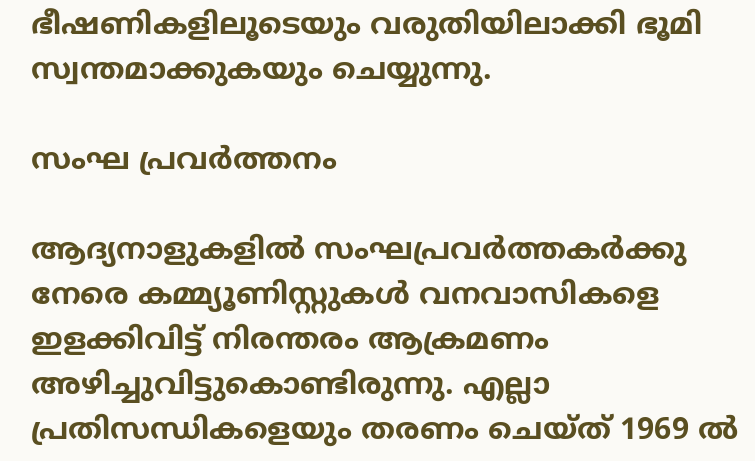ഭീഷണികളിലൂടെയും വരുതിയിലാക്കി ഭൂമി സ്വന്തമാക്കുകയും ചെയ്യുന്നു.

സംഘ പ്രവര്‍ത്തനം

ആദ്യനാളുകളില്‍ സംഘപ്രവര്‍ത്തകര്‍ക്കു നേരെ കമ്മ്യൂണിസ്റ്റുകള്‍ വനവാസികളെ ഇളക്കിവിട്ട് നിരന്തരം ആക്രമണം അഴിച്ചുവിട്ടുകൊണ്ടിരുന്നു. എല്ലാ പ്രതിസന്ധികളെയും തരണം ചെയ്ത് 1969 ല്‍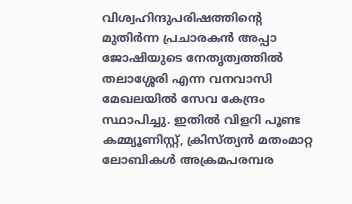വിശ്വഹിന്ദുപരിഷത്തിന്റെ മുതിര്‍ന്ന പ്രചാരകന്‍ അപ്പാ ജോഷിയുടെ നേതൃത്വത്തില്‍ തലാശ്ശേരി എന്ന വനവാസി മേഖലയില്‍ സേവ കേന്ദ്രം സ്ഥാപിച്ചു. ഇതില്‍ വിളറി പൂണ്ട കമ്മ്യൂണിസ്റ്റ്, ക്രിസ്ത്യന്‍ മതംമാറ്റ ലോബികള്‍ അക്രമപരമ്പര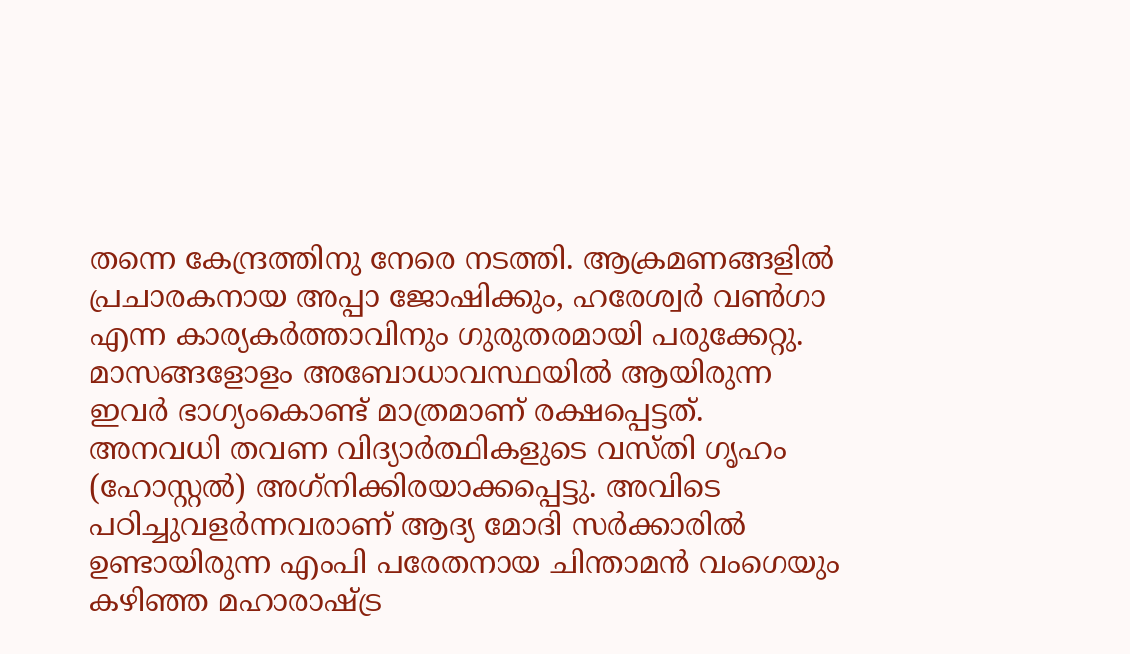തന്നെ കേന്ദ്രത്തിനു നേരെ നടത്തി. ആക്രമണങ്ങളില്‍ പ്രചാരകനായ അപ്പാ ജോഷിക്കും, ഹരേശ്വര്‍ വണ്‍ഗാ എന്ന കാര്യകര്‍ത്താവിനും ഗുരുതരമായി പരുക്കേറ്റു. മാസങ്ങളോളം അബോധാവസ്ഥയില്‍ ആയിരുന്ന ഇവര്‍ ഭാഗ്യംകൊണ്ട് മാത്രമാണ് രക്ഷപ്പെട്ടത്. അനവധി തവണ വിദ്യാര്‍ത്ഥികളുടെ വസ്തി ഗൃഹം (ഹോസ്റ്റല്‍) അഗ്‌നിക്കിരയാക്കപ്പെട്ടു. അവിടെ പഠിച്ചുവളര്‍ന്നവരാണ് ആദ്യ മോദി സര്‍ക്കാരില്‍ ഉണ്ടായിരുന്ന എംപി പരേതനായ ചിന്താമന്‍ വംഗെയും  കഴിഞ്ഞ മഹാരാഷ്‌ട്ര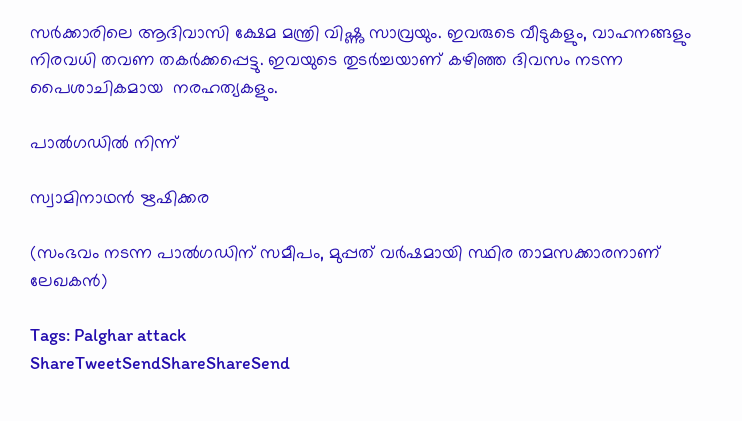സര്‍ക്കാരിലെ ആദിവാസി ക്ഷേമ മന്ത്രി വിഷ്ണു സാവ്രയും. ഇവരുടെ വീടുകളും, വാഹനങ്ങളും നിരവധി തവണ തകര്‍ക്കപ്പെട്ടു. ഇവയുടെ തുടര്‍ച്ചയാണ് കഴിഞ്ഞ ദിവസം നടന്ന പൈശാചികമായ  നരഹത്യകളും.

പാല്‍ഗഡില്‍ നിന്ന്

സ്വാമിനാഥന്‍ ഋഷിക്കര

(സംഭവം നടന്ന പാല്‍ഗഡിന് സമീപം, മുപ്പത് വര്‍ഷമായി സ്ഥിര താമസക്കാരനാണ് ലേഖകന്‍)

Tags: Palghar attack
ShareTweetSendShareShareSend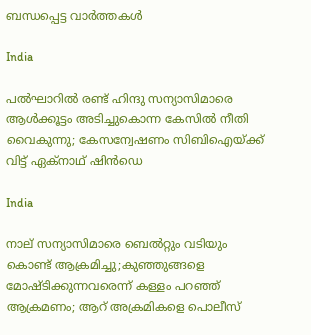ബന്ധപ്പെട്ട വാര്‍ത്തകള്‍

India

പല്‍ഘാറില്‍ രണ്ട് ഹിന്ദു സന്യാസിമാരെ ആള്‍ക്കൂട്ടം അടിച്ചുകൊന്ന കേസില്‍ നീതി വൈകുന്നു; കേസന്വേഷണം സിബിഐയ്‌ക്ക് വിട്ട് ഏക്നാഥ് ഷിന്‍ഡെ

India

നാല് സന്യാസിമാരെ ബെല്‍റ്റും വടിയും കൊണ്ട് ആക്രമിച്ചു;കുഞ്ഞുങ്ങളെ മോഷ്ടിക്കുന്നവരെന്ന് കള്ളം പറഞ്ഞ് ആക്രമണം; ആറ് അക്രമികളെ പൊലീസ്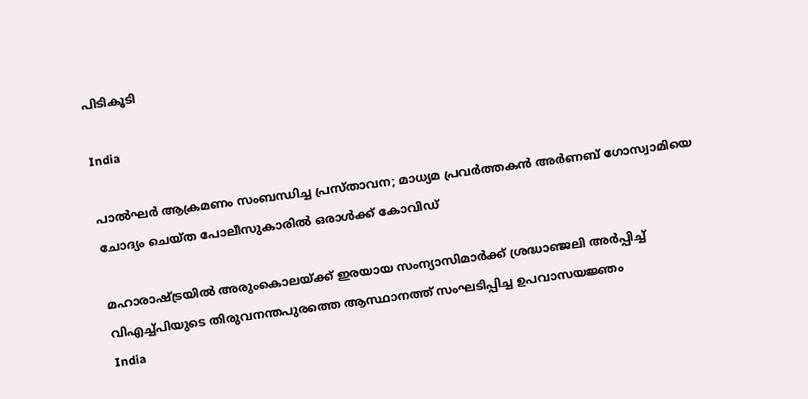പിടികൂടി

India

പാല്‍ഘര്‍ ആക്രമണം സംബന്ധിച്ച പ്രസ്താവന; മാധ്യമ പ്രവര്‍ത്തകന്‍ അര്‍ണബ് ഗോസ്വാമിയെ ചോദ്യം ചെയ്ത പോലീസുകാരില്‍ ഒരാള്‍ക്ക് കോവിഡ്‌

മഹാരാഷ്ട്രയില്‍ അരുംകൊലയ്ക്ക് ഇരയായ സംന്യാസിമാര്‍ക്ക് ശ്രദ്ധാഞ്ജലി അര്‍പ്പിച്ച് വിഎച്ച്പിയുടെ തിരുവനന്തപുരത്തെ ആസ്ഥാനത്ത് സംഘടിപ്പിച്ച ഉപവാസയജ്ഞം
India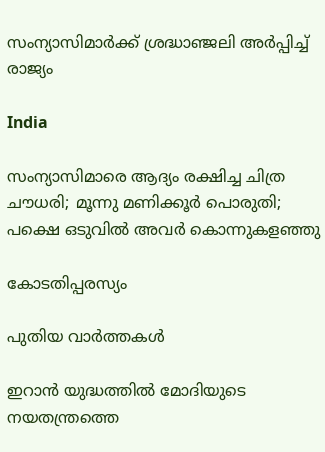സംന്യാസിമാര്‍ക്ക് ശ്രദ്ധാഞ്ജലി അര്‍പ്പിച്ച് രാജ്യം

India

സംന്യാസിമാരെ ആദ്യം രക്ഷിച്ച ചിത്ര ചൗധരി; മൂന്നു മണിക്കൂര്‍ പൊരുതി; പക്ഷെ ഒടുവില്‍ അവര്‍ കൊന്നുകളഞ്ഞു

കോടതിപ്പരസ്യം

പുതിയ വാര്‍ത്തകള്‍

ഇറാന്‍ യുദ്ധത്തില്‍ മോദിയുടെ നയതന്ത്രത്തെ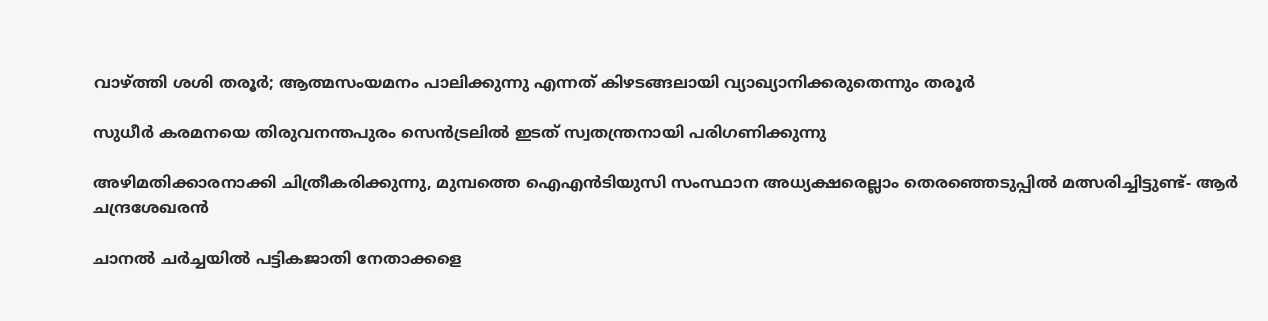വാഴ്‌ത്തി ശശി തരൂര്‍; ആത്മസംയമനം പാലിക്കുന്നു എന്നത് കിഴടങ്ങലായി വ്യാഖ്യാനിക്കരുതെന്നും തരൂര്‍

സുധീര്‍ കരമനയെ തിരുവനന്തപുരം സെന്‍ട്രലില്‍ ഇടത് സ്വതന്ത്രനായി പരിഗണിക്കുന്നു

അഴിമതിക്കാരനാക്കി ചിത്രീകരിക്കുന്നു, മുമ്പത്തെ ഐഎന്‍ടിയുസി സംസ്ഥാന അധ്യക്ഷരെല്ലാം തെരഞ്ഞെടുപ്പില്‍ മത്സരിച്ചിട്ടുണ്ട്- ആര്‍ ചന്ദ്രശേഖരന്‍

ചാനൽ ചർച്ചയിൽ പട്ടികജാതി നേതാക്കളെ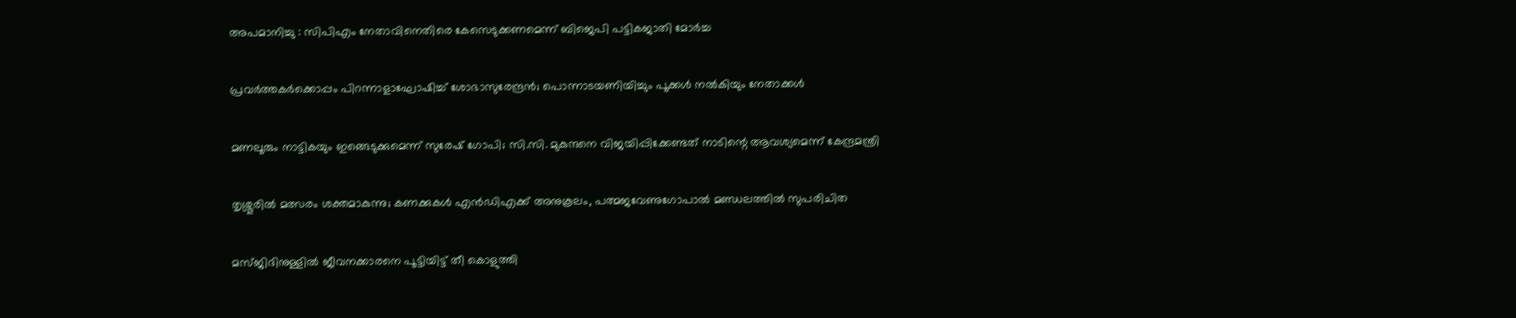അപമാനിച്ചു : സിപിഎം നേതാവിനെതിരെ കേസെടുക്കണമെന്ന് ബിജെപി പട്ടികജാതി മോർച്ച

പ്രവര്‍ത്തകര്‍ക്കൊപ്പം പിറന്നാളാഘോഷിച്ച് ശോഭാസുരേന്ദ്രന്‍; പൊന്നാടയണിയിച്ചും പൂക്കള്‍ നല്‍കിയും നേതാക്കൾ

മണലൂരും നാട്ടികയും ഇങ്ങെടുക്കുമെന്ന് സുരേഷ് ഗോപി; സി.സി. മുകുന്ദനെ വിജയിപ്പിക്കേണ്ടത് നാടിന്റെ ആവശ്യമെന്ന് കേന്ദ്രമന്ത്രി

തൃശ്ശൂരില്‍ മത്സരം ശക്തമാകുന്നു; കണക്കുകള്‍ എന്‍ഡിഎക്ക് അനുകൂലം, പത്മജവേണുഗോപാൽ മണ്ഡലത്തിൽ സുപരിചിത

മസ്ജിദിനുള്ളിൽ ജീവനക്കാരനെ പൂട്ടിയിട്ട് തീ കൊളുത്തി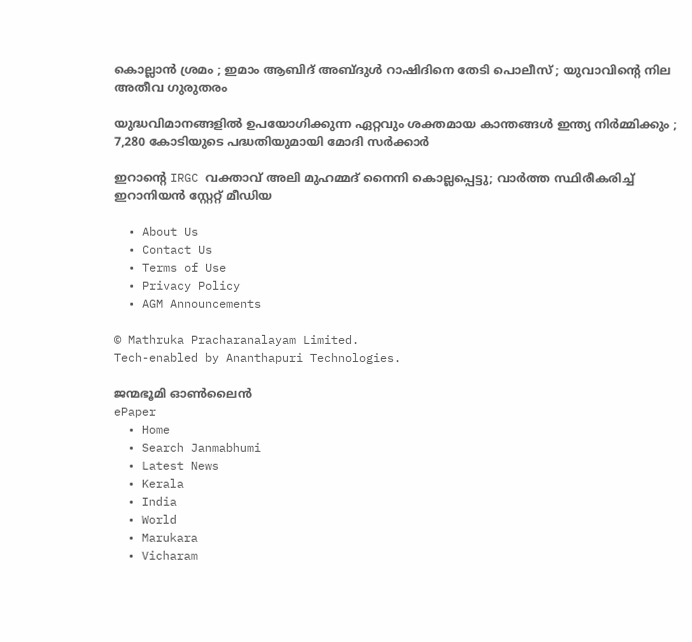കൊല്ലാൻ ശ്രമം ; ഇമാം ആബിദ് അബ്ദുൾ റാഷിദിനെ തേടി പൊലീസ് ; യുവാവിന്റെ നില അതീവ ഗുരുതരം

യുദ്ധവിമാനങ്ങളിൽ ഉപയോഗിക്കുന്ന ഏറ്റവും ശക്തമായ കാന്തങ്ങൾ ഇന്ത്യ നിർമ്മിക്കും ; 7,280 കോടിയുടെ പദ്ധതിയുമായി മോദി സർക്കാർ

ഇറാന്റെ IRGC വക്താവ് അലി മുഹമ്മദ് നൈനി കൊല്ലപ്പെട്ടു; വാർത്ത സ്ഥിരീകരിച്ച് ഇറാനിയൻ സ്റ്റേറ്റ് മീഡിയ

  • About Us
  • Contact Us
  • Terms of Use
  • Privacy Policy
  • AGM Announcements

© Mathruka Pracharanalayam Limited.
Tech-enabled by Ananthapuri Technologies.

ജന്മഭൂമി ഓണ്‍ലൈന്‍
ePaper
  • Home
  • Search Janmabhumi
  • Latest News
  • Kerala
  • India
  • World
  • Marukara
  • Vicharam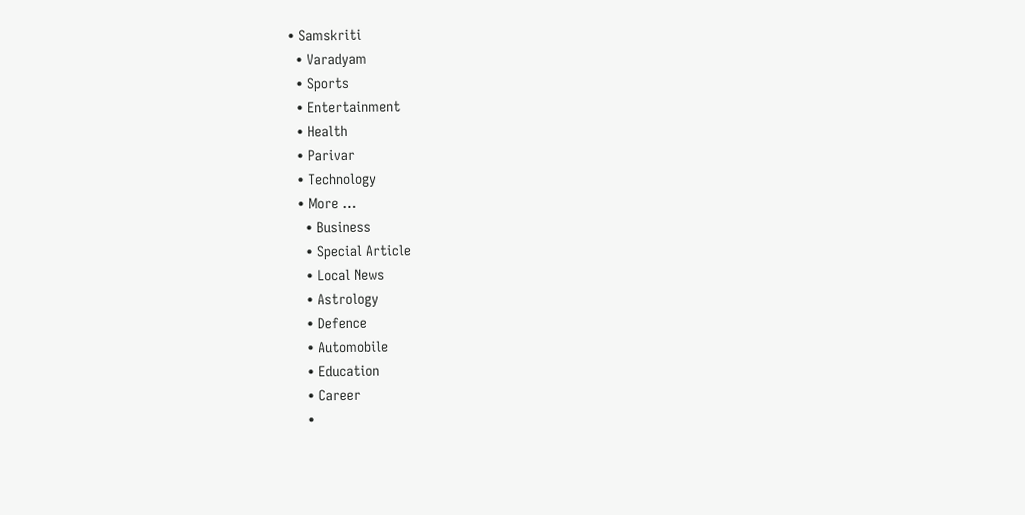• Samskriti
  • Varadyam
  • Sports
  • Entertainment
  • Health
  • Parivar
  • Technology
  • More …
    • Business
    • Special Article
    • Local News
    • Astrology
    • Defence
    • Automobile
    • Education
    • Career
    •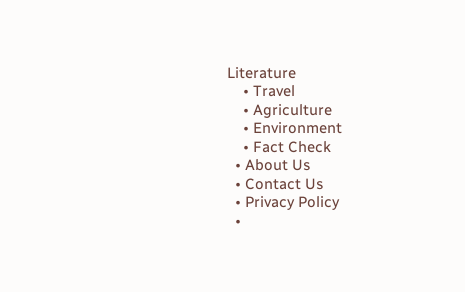Literature
    • Travel
    • Agriculture
    • Environment
    • Fact Check
  • About Us
  • Contact Us
  • Privacy Policy
  •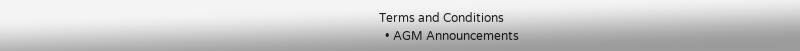Terms and Conditions
  • AGM Announcements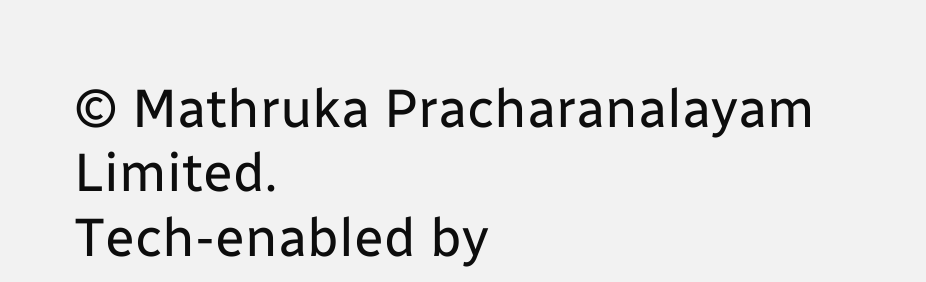© Mathruka Pracharanalayam Limited.
Tech-enabled by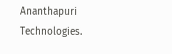Ananthapuri Technologies.